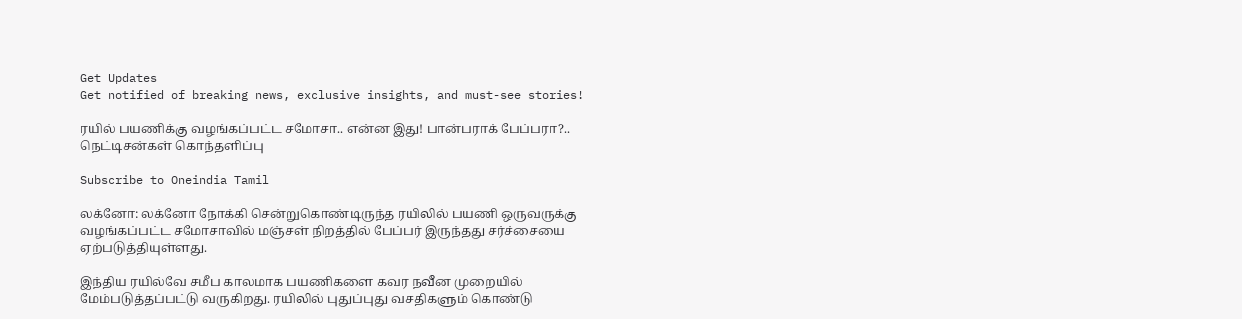Get Updates
Get notified of breaking news, exclusive insights, and must-see stories!

ரயில் பயணிக்கு வழங்கப்பட்ட சமோசா.. என்ன இது! பான்பராக் பேப்பரா?.. நெட்டிசன்கள் கொந்தளிப்பு

Subscribe to Oneindia Tamil

லக்னோ: லக்னோ நோக்கி சென்றுகொண்டிருந்த ரயிலில் பயணி ஒருவருக்கு வழங்கப்பட்ட சமோசாவில் மஞ்சள் நிறத்தில் பேப்பர் இருந்தது சர்ச்சையை ஏற்படுத்தியுள்ளது.

இந்திய ரயில்வே சமீப காலமாக பயணிகளை கவர நவீன முறையில் மேம்படுத்தப்பட்டு வருகிறது. ரயிலில் புதுப்புது வசதிகளும் கொண்டு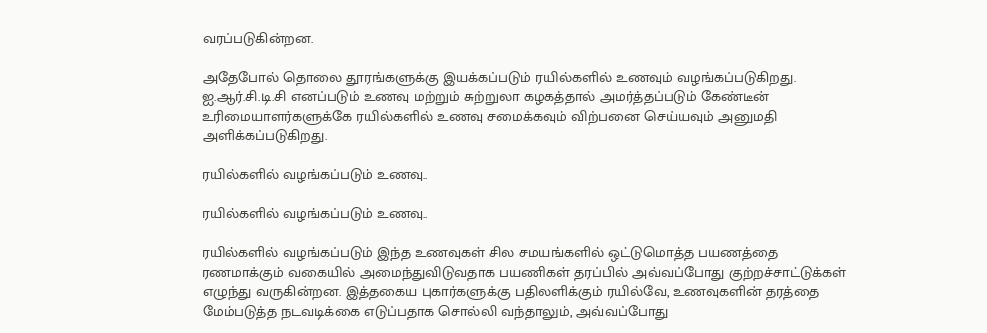வரப்படுகின்றன.

அதேபோல் தொலை தூரங்களுக்கு இயக்கப்படும் ரயில்களில் உணவும் வழங்கப்படுகிறது. ஐ.ஆர்.சி.டி.சி எனப்படும் உணவு மற்றும் சுற்றுலா கழகத்தால் அமர்த்தப்படும் கேண்டீன் உரிமையாளர்களுக்கே ரயில்களில் உணவு சமைக்கவும் விற்பனை செய்யவும் அனுமதி அளிக்கப்படுகிறது.

ரயில்களில் வழங்கப்படும் உணவு..

ரயில்களில் வழங்கப்படும் உணவு..

ரயில்களில் வழங்கப்படும் இந்த உணவுகள் சில சமயங்களில் ஒட்டுமொத்த பயணத்தை ரணமாக்கும் வகையில் அமைந்துவிடுவதாக பயணிகள் தரப்பில் அவ்வப்போது குற்றச்சாட்டுக்கள் எழுந்து வருகின்றன. இத்தகைய புகார்களுக்கு பதிலளிக்கும் ரயில்வே, உணவுகளின் தரத்தை மேம்படுத்த நடவடிக்கை எடுப்பதாக சொல்லி வந்தாலும், அவ்வப்போது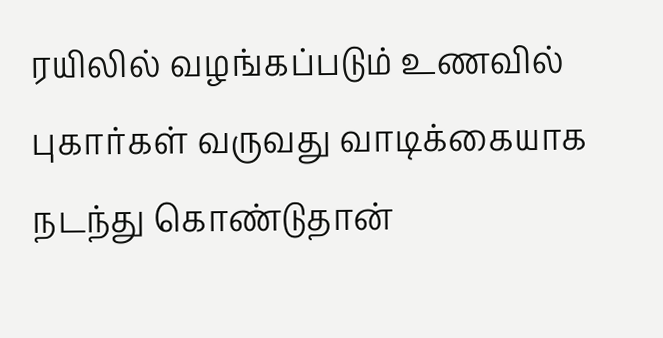ரயிலில் வழங்கப்படும் உணவில் புகார்கள் வருவது வாடிக்கையாக நடந்து கொண்டுதான்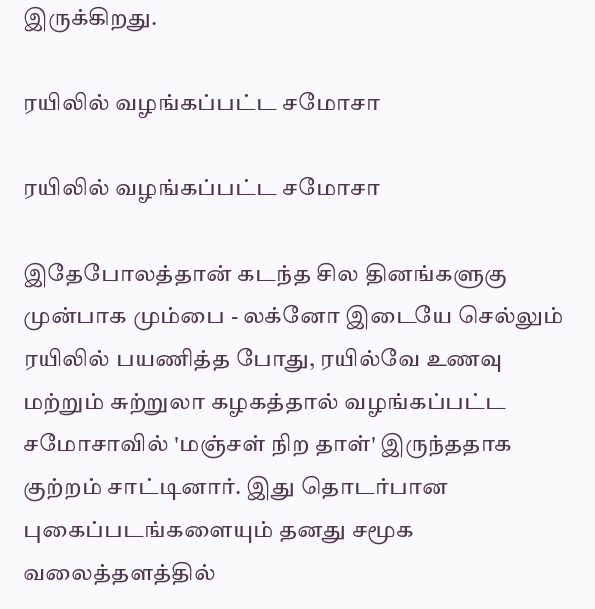இருக்கிறது.

ரயிலில் வழங்கப்பட்ட சமோசா

ரயிலில் வழங்கப்பட்ட சமோசா

இதேபோலத்தான் கடந்த சில தினங்களுகு முன்பாக மும்பை - லக்னோ இடையே செல்லும் ரயிலில் பயணித்த போது, ரயில்வே உணவு மற்றும் சுற்றுலா கழகத்தால் வழங்கப்பட்ட சமோசாவில் 'மஞ்சள் நிற தாள்' இருந்ததாக குற்றம் சாட்டினார். இது தொடர்பான புகைப்படங்களையும் தனது சமூக வலைத்தளத்தில்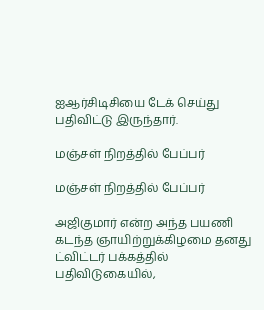ஐஆர்சிடிசியை டேக் செய்து பதிவிட்டு இருந்தார்.

மஞ்சள் நிறத்தில் பேப்பர்

மஞ்சள் நிறத்தில் பேப்பர்

அஜிகுமார் என்ற அந்த பயணி கடந்த ஞாயிற்றுக்கிழமை தனது ட்விட்டர் பக்கத்தில் பதிவிடுகையில்,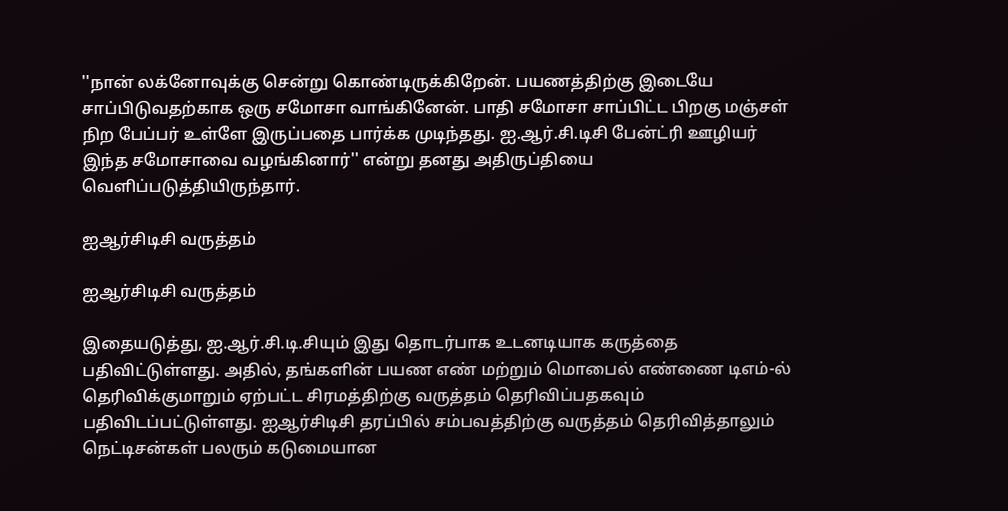''நான் லக்னோவுக்கு சென்று கொண்டிருக்கிறேன். பயணத்திற்கு இடையே சாப்பிடுவதற்காக ஒரு சமோசா வாங்கினேன். பாதி சமோசா சாப்பிட்ட பிறகு மஞ்சள் நிற பேப்பர் உள்ளே இருப்பதை பார்க்க முடிந்தது. ஐ.ஆர்.சி.டிசி பேன்ட்ரி ஊழியர் இந்த சமோசாவை வழங்கினார்'' என்று தனது அதிருப்தியை வெளிப்படுத்தியிருந்தார்.

ஐஆர்சிடிசி வருத்தம்

ஐஆர்சிடிசி வருத்தம்

இதையடுத்து, ஐ.ஆர்.சி.டி.சியும் இது தொடர்பாக உடனடியாக கருத்தை பதிவிட்டுள்ளது. அதில், தங்களின் பயண எண் மற்றும் மொபைல் எண்ணை டிஎம்-ல் தெரிவிக்குமாறும் ஏற்பட்ட சிரமத்திற்கு வருத்தம் தெரிவிப்பதகவும் பதிவிடப்பட்டுள்ளது. ஐஆர்சிடிசி தரப்பில் சம்பவத்திற்கு வருத்தம் தெரிவித்தாலும் நெட்டிசன்கள் பலரும் கடுமையான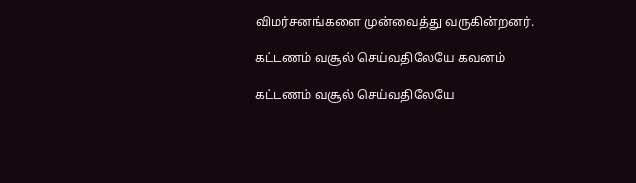விமர்சனங்களை முன்வைத்து வருகின்றனர்.

கட்டணம் வசூல் செய்வதிலேயே கவனம்

கட்டணம் வசூல் செய்வதிலேயே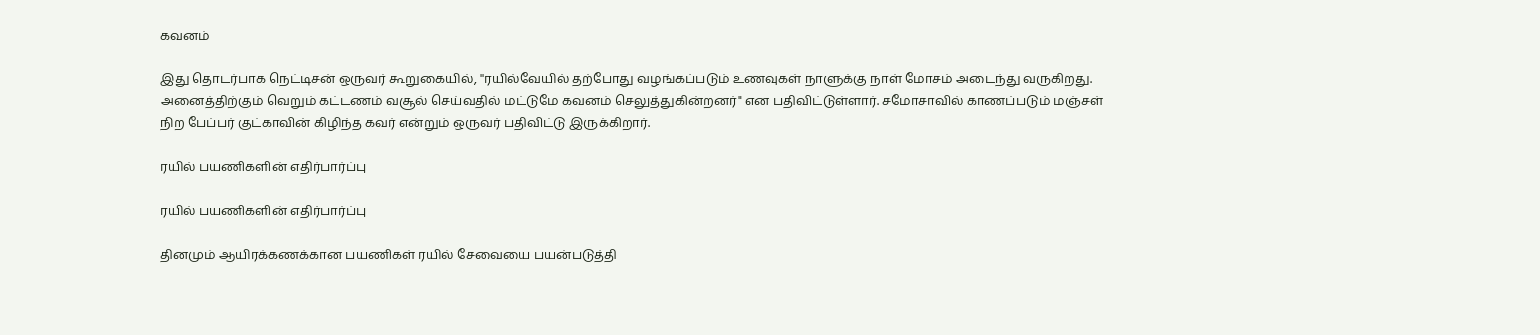கவனம்

இது தொடர்பாக நெட்டிசன் ஒருவர் கூறுகையில், ''ரயில்வேயில் தற்போது வழங்கப்படும் உணவுகள் நாளுக்கு நாள் மோசம் அடைந்து வருகிறது. அனைத்திற்கும் வெறும் கட்டணம் வசூல் செய்வதில் மட்டுமே கவனம் செலுத்துகின்றனர்" என பதிவிட்டுள்ளார். சமோசாவில் காணப்படும் மஞ்சள் நிற பேப்பர் குட்காவின் கிழிந்த கவர் என்றும் ஒருவர் பதிவிட்டு இருக்கிறார்.

ரயில் பயணிகளின் எதிர்பார்ப்பு

ரயில் பயணிகளின் எதிர்பார்ப்பு

தினமும் ஆயிரக்கணக்கான பயணிகள் ரயில் சேவையை பயன்படுத்தி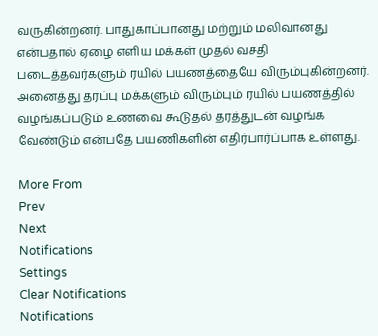வருகின்றனர். பாதுகாப்பானது மற்றும் மலிவானது என்பதால் ஏழை எளிய மக்கள் முதல் வசதி படைத்தவர்களும் ரயில் பயணத்தையே விரும்புகின்றனர். அனைத்து தரப்பு மக்களும் விரும்பும் ரயில் பயணத்தில் வழங்கப்படும் உணவை கூடுதல் தரத்துடன் வழங்க வேண்டும் என்பதே பயணிகளின் எதிர்பார்ப்பாக உள்ளது.

More From
Prev
Next
Notifications
Settings
Clear Notifications
Notifications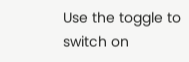Use the toggle to switch on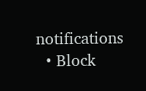notifications
  • Block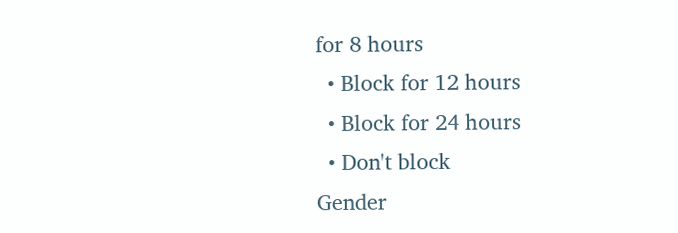for 8 hours
  • Block for 12 hours
  • Block for 24 hours
  • Don't block
Gender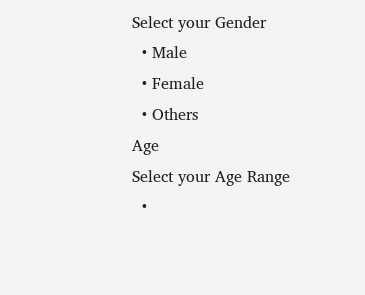Select your Gender
  • Male
  • Female
  • Others
Age
Select your Age Range
  •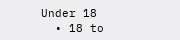Under 18
  • 18 to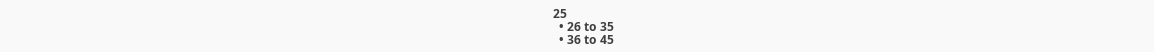25
  • 26 to 35
  • 36 to 45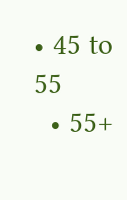• 45 to 55
  • 55+